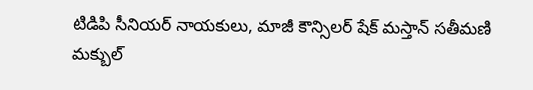టిడిపి సీనియర్ నాయకులు, మాజీ కౌన్సిలర్ షేక్ మస్తాన్ సతీమణి మక్బుల్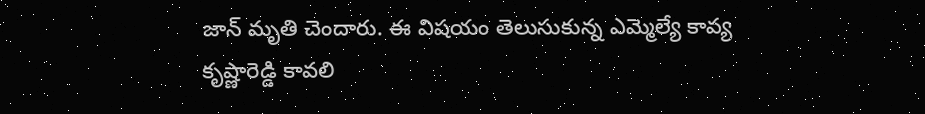జాన్ మృతి చెందారు. ఈ విషయం తెలుసుకున్న ఎమ్మెల్యే కావ్య కృష్ణారెడ్డి కావలి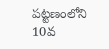పట్టణంలోని 10వ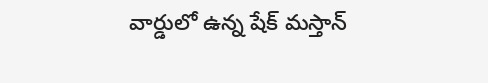వార్డులో ఉన్న షేక్ మస్తాన్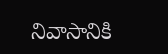నివాసానికి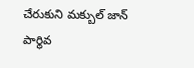చేరుకుని మక్బుల్ జాన్ పార్థివ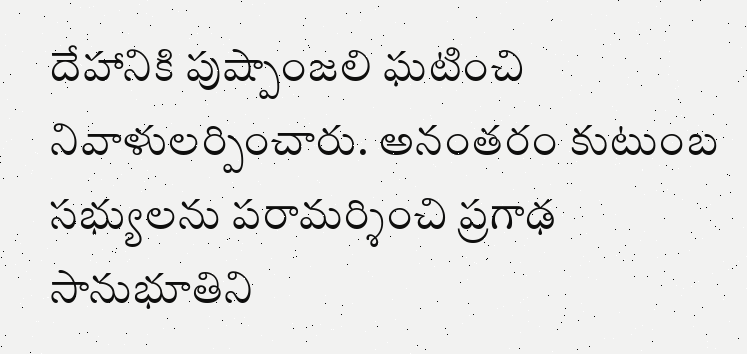దేహానికి పుష్పాంజలి ఘటించి నివాళులర్పించారు. అనంతరం కుటుంబ సభ్యులను పరామర్శించి ప్రగాఢ సానుభూతిని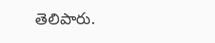తెలిపారు.